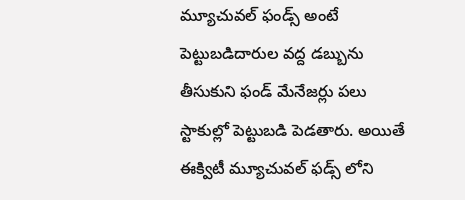మ్యూచువల్ ఫండ్స్ అంటే పెట్టుబడిదారుల వద్ద డబ్బును తీసుకుని ఫండ్ మేనేజర్లు పలు స్టాకుల్లో పెట్టుబడి పెడతారు. అయితే ఈక్విటీ మ్యూచువల్ ఫడ్స్ లోని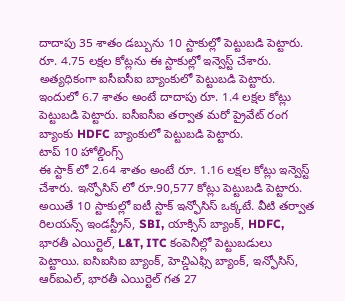దాదాపు 35 శాతం డబ్బును 10 స్టాకుల్లో పెట్టుబడి పెట్టారు. రూ. 4.75 లక్షల కోట్లను ఈ స్టాకుల్లో ఇన్వెస్ట్ చేశారు. అత్యధికంగా ఐసీఐసీఐ బ్యాంకులో పెట్టుబడి పెట్టారు. ఇందులో 6.7 శాతం అంటే దాదాపు రూ. 1.4 లక్షల కోట్లు పెట్టుబడి పెట్టారు. ఐసీఐసీఐ తర్వాత మరో ప్రైవేట్ రంగ బ్యాంకు HDFC బ్యాంకులో పెట్టుబడి పెట్టారు.
టాప్ 10 హోల్డింగ్స్
ఈ స్టాక్ లో 2.64 శాతం అంటే రూ. 1.16 లక్షల కోట్లు ఇన్వెస్ట్ చేశారు. ఇన్ఫోసిస్ లో రూ.90,577 కోట్లు పెట్టుబడి పెట్టారు. అయితే 10 స్టాకుల్లో ఐటీ స్టాక్ ఇన్ఫోసిస్ ఒక్కటే. వీటి తర్వాత రిలయన్స్ ఇండస్ట్రీస్, SBI, యాక్సిస్ బ్యాంక్, HDFC, భారతీ ఎయిర్టెల్, L&T, ITC కంపెనీల్లో పెట్టుబడులు పెట్టాయి. ఐసిఐసిఐ బ్యాంక్, హెచ్డిఎఫ్సి బ్యాంక్, ఇన్ఫోసిస్, ఆర్ఐఎల్, భారతీ ఎయిర్టెల్ గత 27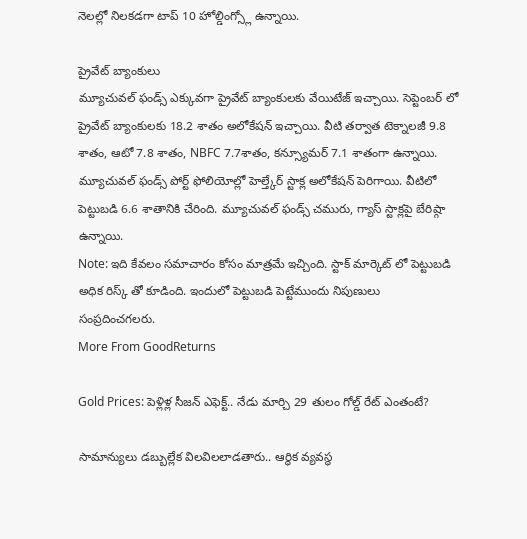నెలల్లో నిలకడగా టాప్ 10 హోల్డింగ్స్లో ఉన్నాయి.

ప్రైవేట్ బ్యాంకులు
మ్యూచువల్ ఫండ్స్ ఎక్కువగా ప్రైవేట్ బ్యాంకులకు వేయిటేజ్ ఇచ్చాయి. సెప్టెంబర్ లో ప్రైవేట్ బ్యాంకులకు 18.2 శాతం అలోకేషన్ ఇచ్చాయి. వీటి తర్వాత టెక్నాలజీ 9.8 శాతం, ఆటో 7.8 శాతం, NBFC 7.7శాతం, కన్స్యూమర్ 7.1 శాతంగా ఉన్నాయి. మ్యూచువల్ ఫండ్స్ పోర్ట్ ఫోలియోల్లో హెల్త్కేర్ స్టాక్ల అలోకేషన్ పెరిగాయి. వీటిలో పెట్టుబడి 6.6 శాతానికి చేరింది. మ్యూచువల్ ఫండ్స్ చమురు, గ్యాస్ స్టాక్లపై బేరిష్గా ఉన్నాయి.
Note: ఇది కేవలం సమాచారం కోసం మాత్రమే ఇచ్చింది. స్టాక్ మార్కెట్ లో పెట్టుబడి అధిక రిస్క్ తో కూడింది. ఇందులో పెట్టుబడి పెట్టేముందు నిపుణులు సంప్రదించగలరు.
More From GoodReturns

Gold Prices: పెళ్లిళ్ల సీజన్ ఎఫెక్ట్.. నేడు మార్చి 29 తులం గోల్డ్ రేట్ ఎంతంటే?

సామాన్యులు డబ్బుల్లేక విలవిలలాడతారు.. ఆర్థిక వ్యవస్థ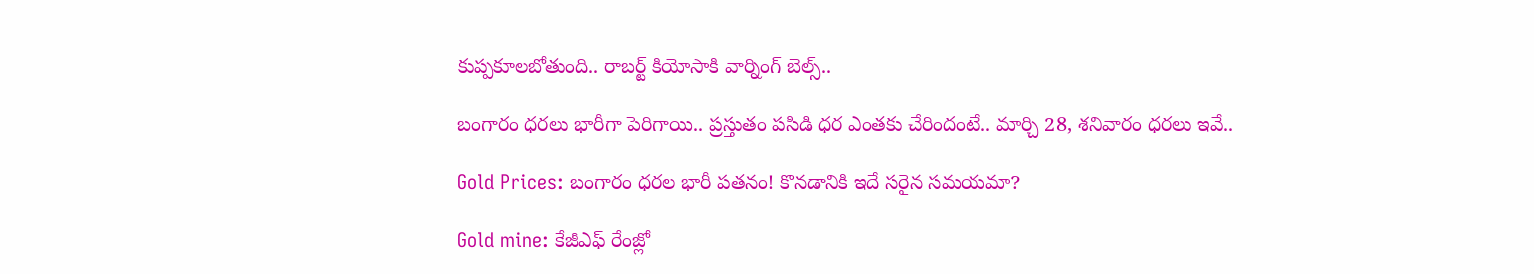కుప్పకూలబోతుంది.. రాబర్ట్ కియోసాకి వార్నింగ్ బెల్స్..

బంగారం ధరలు భారీగా పెరిగాయి.. ప్రస్తుతం పసిడి ధర ఎంతకు చేరిందంటే.. మార్చి 28, శనివారం ధరలు ఇవే..

Gold Prices: బంగారం ధరల భారీ పతనం! కొనడానికి ఇదే సరైన సమయమా?

Gold mine: కేజీఎఫ్ రేంజ్లో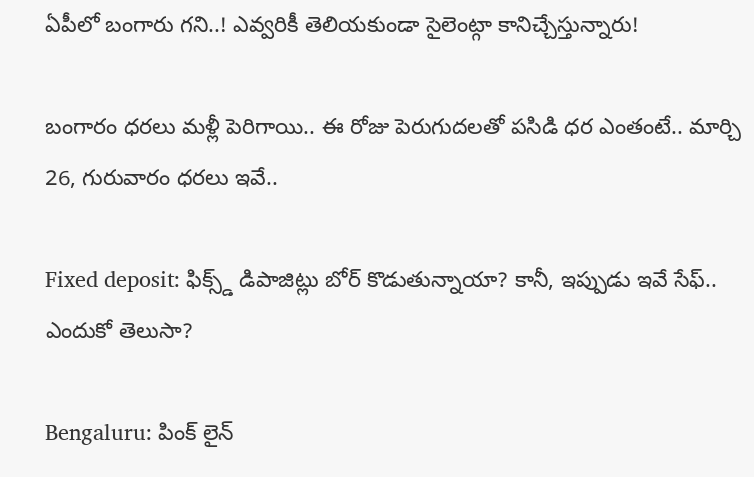ఏపీలో బంగారు గని..! ఎవ్వరికీ తెలియకుండా సైలెంట్గా కానిచ్చేస్తున్నారు!

బంగారం ధరలు మళ్లీ పెరిగాయి.. ఈ రోజు పెరుగుదలతో పసిడి ధర ఎంతంటే.. మార్చి 26, గురువారం ధరలు ఇవే..

Fixed deposit: ఫిక్స్డ్ డిపాజిట్లు బోర్ కొడుతున్నాయా? కానీ, ఇప్పుడు ఇవే సేఫ్.. ఎందుకో తెలుసా?

Bengaluru: పింక్ లైన్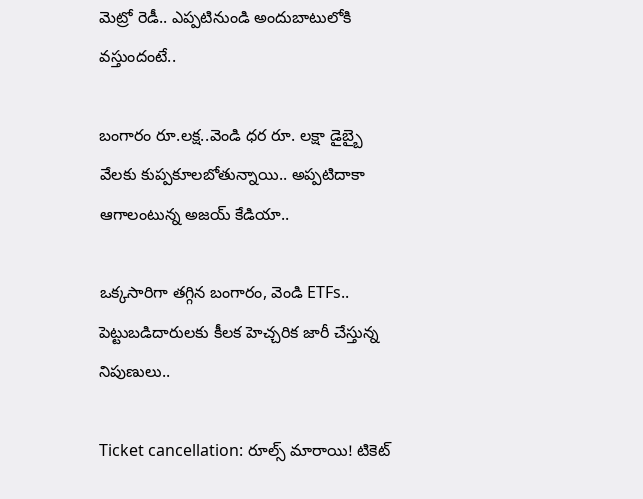మెట్రో రెడీ.. ఎప్పటినుండి అందుబాటులోకి వస్తుందంటే..

బంగారం రూ.లక్ష..వెండి ధర రూ. లక్షా డైబ్బై వేలకు కుప్పకూలబోతున్నాయి.. అప్పటిదాకా ఆగాలంటున్న అజయ్ కేడియా..

ఒక్కసారిగా తగ్గిన బంగారం, వెండి ETFs.. పెట్టుబడిదారులకు కీలక హెచ్చరిక జారీ చేస్తున్న నిపుణులు..

Ticket cancellation: రూల్స్ మారాయి! టికెట్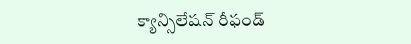క్యాన్సిలేషన్ రీఫండ్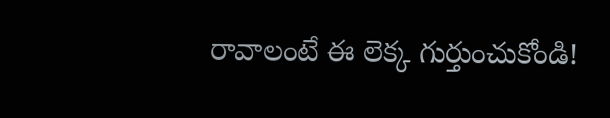రావాలంటే ఈ లెక్క గుర్తుంచుకోండి!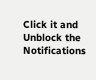Click it and Unblock the Notifications